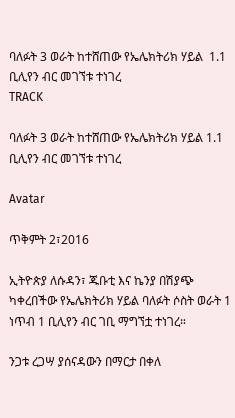ባለፉት 3 ወራት ከተሸጠው የኤሌክትሪክ ሃይል  1.1 ቢሊየን ብር መገኘቱ ተነገረ
TRACK

ባለፉት 3 ወራት ከተሸጠው የኤሌክትሪክ ሃይል 1.1 ቢሊየን ብር መገኘቱ ተነገረ

Avatar

ጥቅምት 2፣2016

ኢትዮጵያ ለሱዳን፣ ጁቡቲ እና ኬንያ በሽያጭ ካቀረበችው የኤሌክትሪክ ሃይል ባለፉት ሶስት ወራት 1 ነጥብ 1 ቢሊየን ብር ገቢ ማግኘቷ ተነገረ።

ንጋቱ ረጋሣ ያሰናዳውን በማርታ በቀለ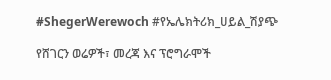#ShegerWerewoch #የኤሌክትሪክ_ሀይል_ሽያጭ

የሸገርን ወሬዎች፣ መረጃ እና ፕሮግራሞች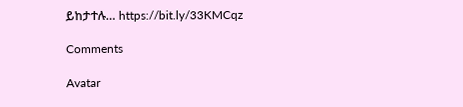ይከታተሉ… https://bit.ly/33KMCqz

Comments

Avatar